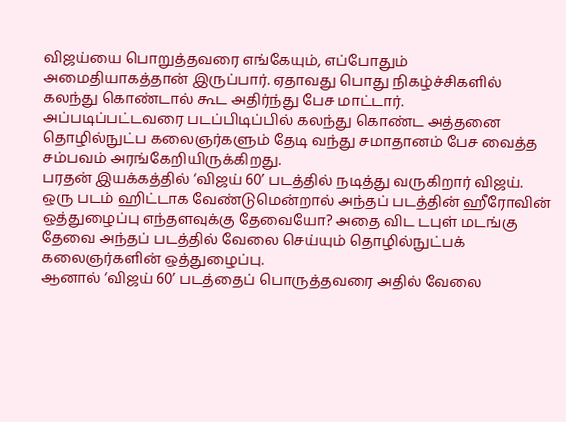விஜய்யை பொறுத்தவரை எங்கேயும், எப்போதும் அமைதியாகத்தான் இருப்பார். ஏதாவது பொது நிகழ்ச்சிகளில் கலந்து கொண்டால் கூட அதிர்ந்து பேச மாட்டார்.
அப்படிப்பட்டவரை படப்பிடிப்பில் கலந்து கொண்ட அத்தனை தொழில்நுட்ப கலைஞர்களும் தேடி வந்து சமாதானம் பேச வைத்த சம்பவம் அரங்கேறியிருக்கிறது.
பரதன் இயக்கத்தில் ‘விஜய் 60’ படத்தில் நடித்து வருகிறார் விஜய்.
ஒரு படம் ஹிட்டாக வேண்டுமென்றால் அந்தப் படத்தின் ஹீரோவின் ஒத்துழைப்பு எந்தளவுக்கு தேவையோ? அதை விட டபுள் மடங்கு தேவை அந்தப் படத்தில் வேலை செய்யும் தொழில்நுட்பக் கலைஞர்களின் ஒத்துழைப்பு.
ஆனால் ‘விஜய் 60’ படத்தைப் பொருத்தவரை அதில் வேலை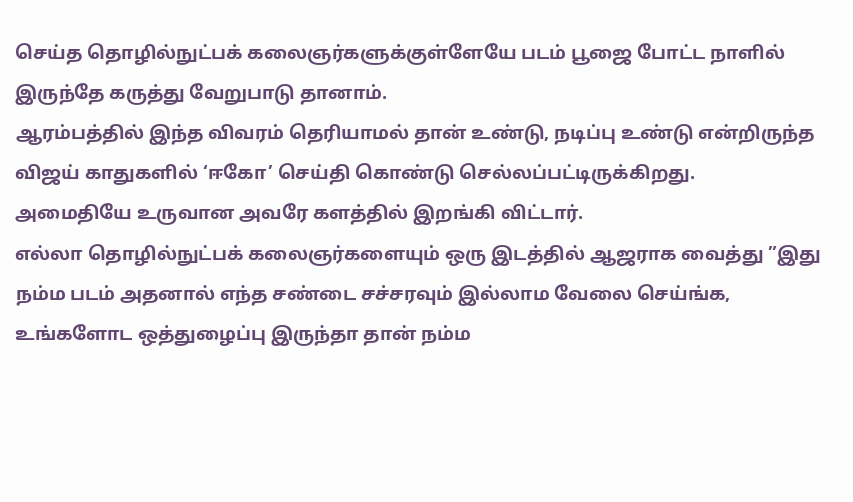செய்த தொழில்நுட்பக் கலைஞர்களுக்குள்ளேயே படம் பூஜை போட்ட நாளில் இருந்தே கருத்து வேறுபாடு தானாம்.
ஆரம்பத்தில் இந்த விவரம் தெரியாமல் தான் உண்டு, நடிப்பு உண்டு என்றிருந்த விஜய் காதுகளில் ‘ஈகோ’ செய்தி கொண்டு செல்லப்பட்டிருக்கிறது.
அமைதியே உருவான அவரே களத்தில் இறங்கி விட்டார்.
எல்லா தொழில்நுட்பக் கலைஞர்களையும் ஒரு இடத்தில் ஆஜராக வைத்து ”இது நம்ம படம் அதனால் எந்த சண்டை சச்சரவும் இல்லாம வேலை செய்ங்க, உங்களோட ஒத்துழைப்பு இருந்தா தான் நம்ம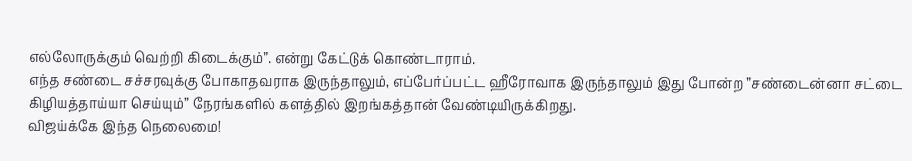எல்லோருக்கும் வெற்றி கிடைக்கும்”. என்று கேட்டுக் கொண்டாராம்.
எந்த சண்டை சச்சரவுக்கு போகாதவராக இருந்தாலும், எப்பேர்ப்பட்ட ஹீரோவாக இருந்தாலும் இது போன்ற ”சண்டைன்னா சட்டை கிழியத்தாய்யா செய்யும்” நேரங்களில் களத்தில் இறங்கத்தான் வேண்டியிருக்கிறது.
விஜய்க்கே இந்த நெலைமை!